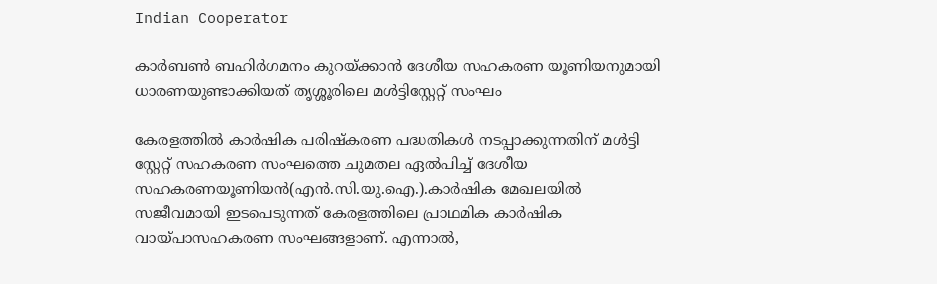Indian Cooperator

കാര്‍ബണ്‍ ബഹിര്‍ഗമനം കുറയ്ക്കാന്‍ ദേശീയ സഹകരണ യൂണിയനുമായി ധാരണയുണ്ടാക്കിയത് തൃശ്ശൂരിലെ മള്‍ട്ടിസ്റ്റേറ്റ് സംഘം

കേരളത്തില്‍ കാര്‍ഷിക പരിഷ്‌കരണ പദ്ധതികള്‍ നടപ്പാക്കുന്നതിന് മള്‍ട്ടി സ്റ്റേറ്റ് സഹകരണ സംഘത്തെ ചുമതല ഏല്‍പിച്ച് ദേശീയ സഹകരണയൂണിയന്‍(എന്‍.സി.യു.ഐ.).കാര്‍ഷിക മേഖലയില്‍ സജീവമായി ഇടപെടുന്നത് കേരളത്തിലെ പ്രാഥമിക കാര്‍ഷിക വായ്പാസഹകരണ സംഘങ്ങളാണ്. എന്നാല്‍,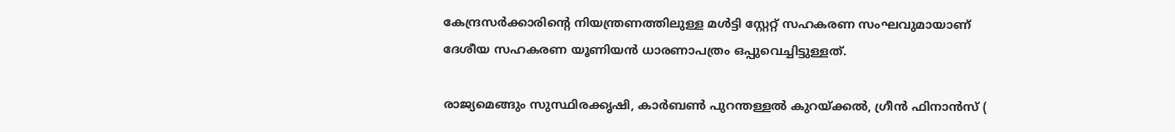കേന്ദ്രസര്‍ക്കാരിന്റെ നിയന്ത്രണത്തിലുള്ള മള്‍ട്ടി സ്റ്റേറ്റ് സഹകരണ സംഘവുമായാണ് ദേശീയ സഹകരണ യൂണിയന്‍ ധാരണാപത്രം ഒപ്പുവെച്ചിട്ടുള്ളത്.

രാജ്യമെങ്ങും സുസ്ഥിരക്കൃഷി, കാര്‍ബണ്‍ പുറന്തള്ളല്‍ കുറയ്ക്കല്‍, ഗ്രീന്‍ ഫിനാന്‍സ് (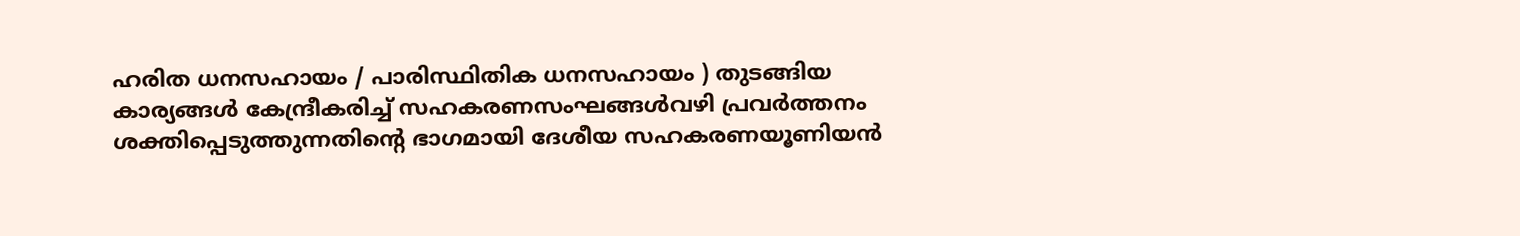ഹരിത ധനസഹായം / പാരിസ്ഥിതിക ധനസഹായം ) തുടങ്ങിയ കാര്യങ്ങള്‍ കേന്ദ്രീകരിച്ച് സഹകരണസംഘങ്ങള്‍വഴി പ്രവര്‍ത്തനം ശക്തിപ്പെടുത്തുന്നതിന്റെ ഭാഗമായി ദേശീയ സഹകരണയൂണിയന്‍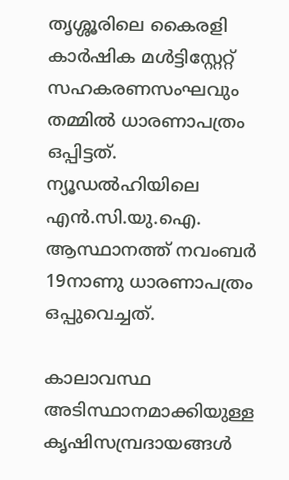തൃശ്ശൂരിലെ കൈരളി കാര്‍ഷിക മള്‍ട്ടിസ്റ്റേറ്റ് സഹകരണസംഘവും തമ്മില്‍ ധാരണാപത്രം ഒപ്പിട്ടത്. ന്യൂഡല്‍ഹിയിലെ എന്‍.സി.യു.ഐ. ആസ്ഥാനത്ത് നവംബര്‍ 19നാണു ധാരണാപത്രം ഒപ്പുവെച്ചത്.

കാലാവസ്ഥ അടിസ്ഥാനമാക്കിയുള്ള കൃഷിസമ്പ്രദായങ്ങള്‍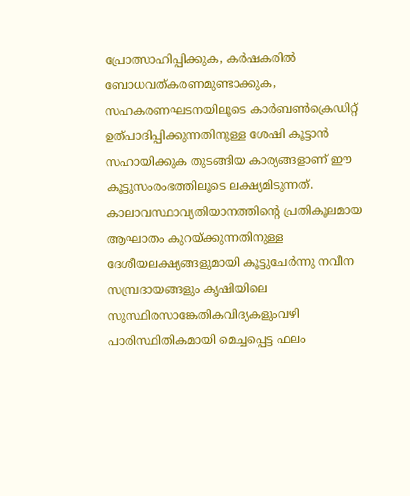പ്രോത്സാഹിപ്പിക്കുക, കര്‍ഷകരില്‍ ബോധവത്കരണമുണ്ടാക്കുക, സഹകരണഘടനയിലൂടെ കാര്‍ബണ്‍ക്രെഡിറ്റ് ഉത്പാദിപ്പിക്കുന്നതിനുള്ള ശേഷി കൂട്ടാന്‍ സഹായിക്കുക തുടങ്ങിയ കാര്യങ്ങളാണ് ഈ കൂട്ടുസംരംഭത്തിലൂടെ ലക്ഷ്യമിടുന്നത്. കാലാവസ്ഥാവ്യതിയാനത്തിന്റെ പ്രതികൂലമായ ആഘാതം കുറയ്ക്കുന്നതിനുള്ള ദേശീയലക്ഷ്യങ്ങളുമായി കൂട്ടുചേര്‍ന്നു നവീന സമ്പ്രദായങ്ങളും കൃഷിയിലെ സുസ്ഥിരസാങ്കേതികവിദ്യകളുംവഴി പാരിസ്ഥിതികമായി മെച്ചപ്പെട്ട ഫലം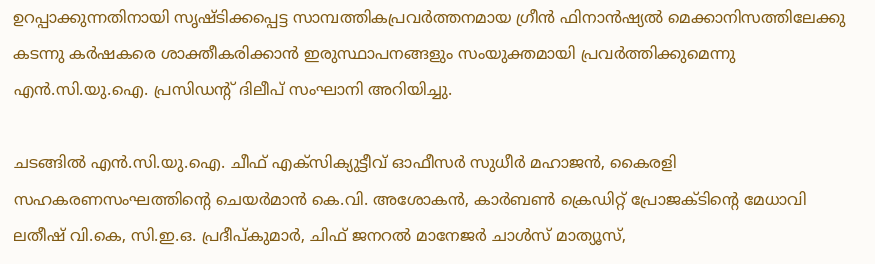ഉറപ്പാക്കുന്നതിനായി സൃഷ്ടിക്കപ്പെട്ട സാമ്പത്തികപ്രവര്‍ത്തനമായ ഗ്രീന്‍ ഫിനാന്‍ഷ്യല്‍ മെക്കാനിസത്തിലേക്കു കടന്നു കര്‍ഷകരെ ശാക്തീകരിക്കാന്‍ ഇരുസ്ഥാപനങ്ങളും സംയുക്തമായി പ്രവര്‍ത്തിക്കുമെന്നു എന്‍.സി.യു.ഐ. പ്രസിഡന്റ് ദിലീപ് സംഘാനി അറിയിച്ചു.

ചടങ്ങില്‍ എന്‍.സി.യു.ഐ. ചീഫ് എക്സിക്യുട്ടീവ് ഓഫീസര്‍ സുധീര്‍ മഹാജന്‍, കൈരളി സഹകരണസംഘത്തിന്റെ ചെയര്‍മാന്‍ കെ.വി. അശോകന്‍, കാര്‍ബണ്‍ ക്രെഡിറ്റ് പ്രോജക്ടിന്റെ മേധാവി ലതീഷ് വി.കെ, സി.ഇ.ഒ. പ്രദീപ്കുമാര്‍, ചിഫ് ജനറല്‍ മാനേജര്‍ ചാള്‍സ് മാത്യൂസ്,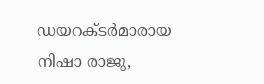ഡയറക്ടര്‍മാരായ നിഷാ രാജു,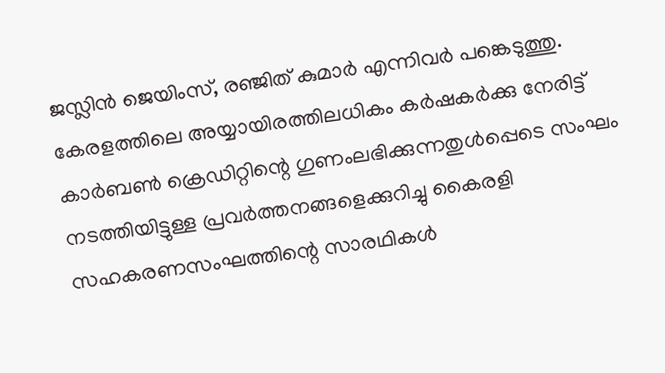ജസ്ലിന്‍ ജെയിംസ്, രഞ്ജിത് കുമാര്‍ എന്നിവര്‍ പങ്കെടുത്തു. കേരളത്തിലെ അയ്യായിരത്തിലധികം കര്‍ഷകര്‍ക്കു നേരിട്ട് കാര്‍ബണ്‍ ക്രെഡിറ്റിന്റെ ഗുണംലഭിക്കുന്നതുള്‍പ്പെടെ സംഘം നടത്തിയിട്ടുള്ള പ്രവര്‍ത്തനങ്ങളെക്കുറിച്ചു കൈരളി സഹകരണസംഘത്തിന്റെ സാരഥികള്‍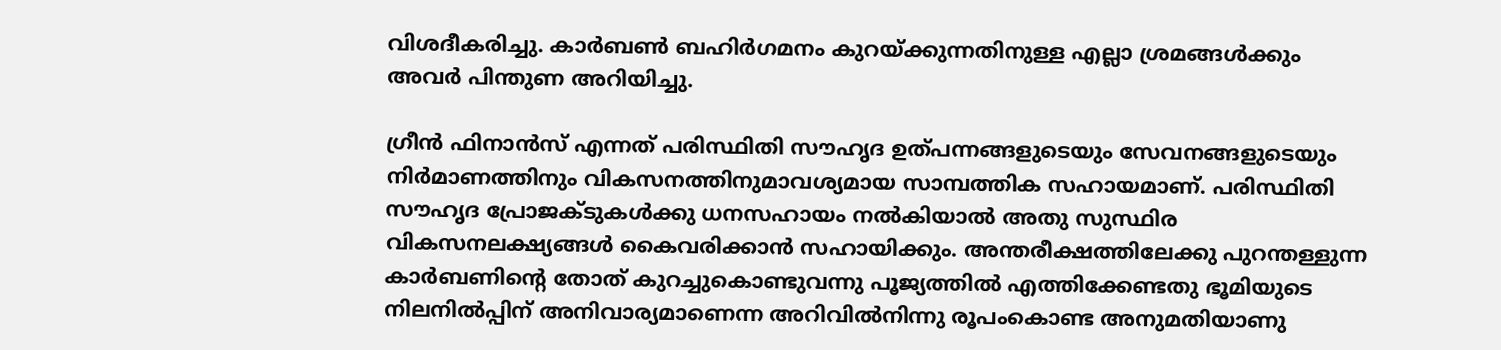വിശദീകരിച്ചു. കാര്‍ബണ്‍ ബഹിര്‍ഗമനം കുറയ്ക്കുന്നതിനുള്ള എല്ലാ ശ്രമങ്ങള്‍ക്കും അവര്‍ പിന്തുണ അറിയിച്ചു.

ഗ്രീന്‍ ഫിനാന്‍സ് എന്നത് പരിസ്ഥിതി സൗഹൃദ ഉത്പന്നങ്ങളുടെയും സേവനങ്ങളുടെയും നിര്‍മാണത്തിനും വികസനത്തിനുമാവശ്യമായ സാമ്പത്തിക സഹായമാണ്. പരിസ്ഥിതി സൗഹൃദ പ്രോജക്ടുകള്‍ക്കു ധനസഹായം നല്‍കിയാല്‍ അതു സുസ്ഥിര വികസനലക്ഷ്യങ്ങള്‍ കൈവരിക്കാന്‍ സഹായിക്കും. അന്തരീക്ഷത്തിലേക്കു പുറന്തള്ളുന്ന കാര്‍ബണിന്റെ തോത് കുറച്ചുകൊണ്ടുവന്നു പൂജ്യത്തില്‍ എത്തിക്കേണ്ടതു ഭൂമിയുടെ നിലനില്‍പ്പിന് അനിവാര്യമാണെന്ന അറിവില്‍നിന്നു രൂപംകൊണ്ട അനുമതിയാണു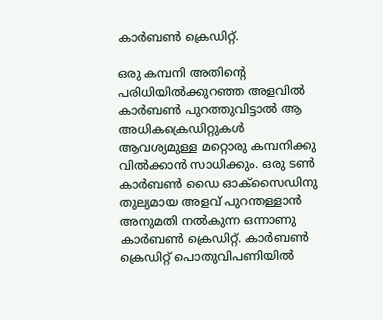കാര്‍ബണ്‍ ക്രെഡിറ്റ്.

ഒരു കമ്പനി അതിന്റെ പരിധിയില്‍ക്കുറഞ്ഞ അളവില്‍ കാര്‍ബണ്‍ പുറത്തുവിട്ടാല്‍ ആ അധികക്രെഡിറ്റുകള്‍ ആവശ്യമുള്ള മറ്റൊരു കമ്പനിക്കു വില്‍ക്കാന്‍ സാധിക്കും. ഒരു ടണ്‍ കാര്‍ബണ്‍ ഡൈ ഓക്സൈഡിനു തുല്യമായ അളവ് പുറന്തള്ളാന്‍ അനുമതി നല്‍കുന്ന ഒന്നാണു കാര്‍ബണ്‍ ക്രെഡിറ്റ്. കാര്‍ബണ്‍ ക്രെഡിറ്റ് പൊതുവിപണിയില്‍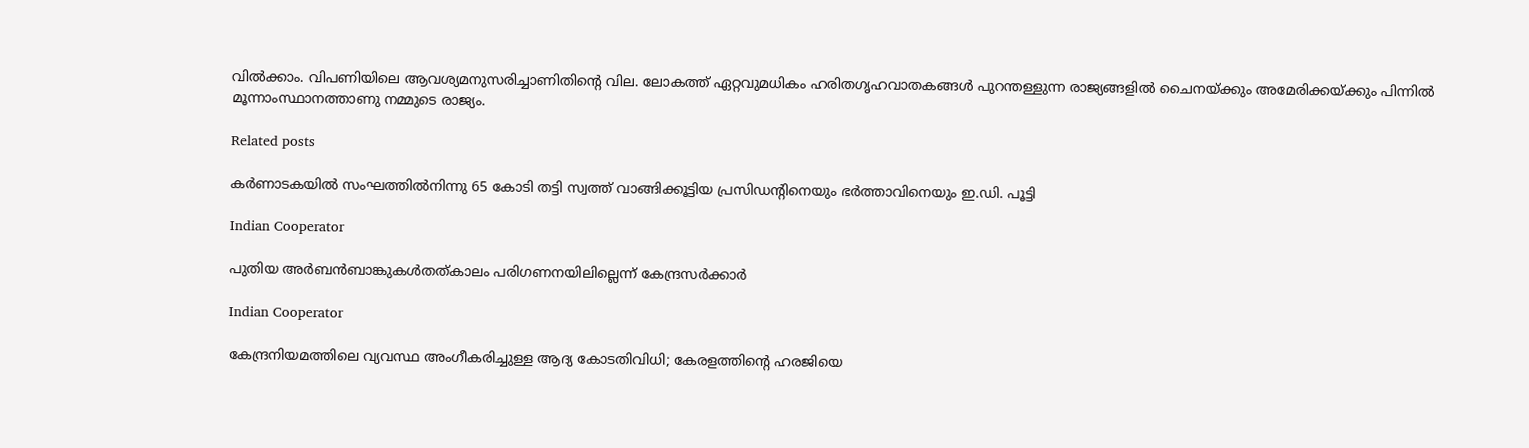വില്‍ക്കാം. വിപണിയിലെ ആവശ്യമനുസരിച്ചാണിതിന്റെ വില. ലോകത്ത് ഏറ്റവുമധികം ഹരിതഗൃഹവാതകങ്ങള്‍ പുറന്തള്ളുന്ന രാജ്യങ്ങളില്‍ ചൈനയ്ക്കും അമേരിക്കയ്ക്കും പിന്നില്‍ മൂന്നാംസ്ഥാനത്താണു നമ്മുടെ രാജ്യം.

Related posts

കര്‍ണാടകയില്‍ സംഘത്തില്‍നിന്നു 65 കോടി തട്ടി സ്വത്ത് വാങ്ങിക്കൂട്ടിയ പ്രസിഡന്റിനെയും ഭര്‍ത്താവിനെയും ഇ.ഡി. പൂട്ടി

Indian Cooperator

പുതിയ അര്‍ബന്‍ബാങ്കുകള്‍തത്കാലം പരിഗണനയിലില്ലെന്ന് കേന്ദ്രസര്‍ക്കാര്‍

Indian Cooperator

കേന്ദ്രനിയമത്തിലെ വ്യവസ്ഥ അംഗീകരിച്ചുള്ള ആദ്യ കോടതിവിധി; കേരളത്തിന്റെ ഹരജിയെ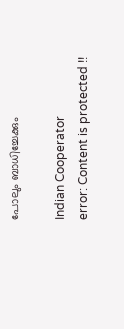പോലും ബാധിച്ചേക്കും

Indian Cooperator
error: Content is protected !!